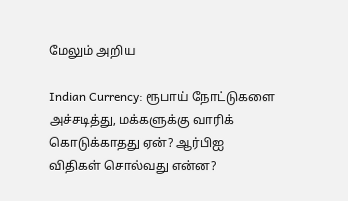மேலும் அறிய

Indian Currency: ரூபாய் நோட்டுகளை அச்சடித்து, மக்களுக்கு வாரிக் கொடுக்காதது ஏன்? ஆர்பிஐ விதிகள் சொல்வது என்ன?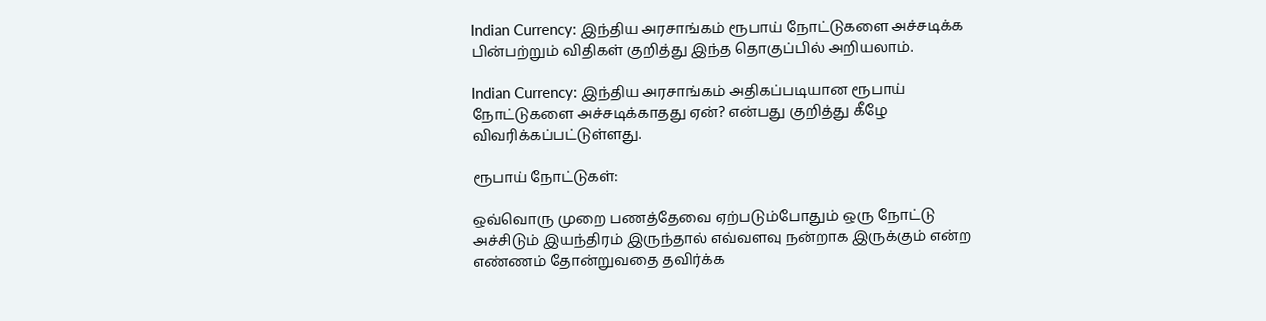Indian Currency: இந்திய அரசாங்கம் ரூபாய் நோட்டுகளை அச்சடிக்க பின்பற்றும் விதிகள் குறித்து இந்த தொகுப்பில் அறியலாம்.

Indian Currency: இந்திய அரசாங்கம் அதிகப்படியான ரூபாய் நோட்டுகளை அச்சடிக்காதது ஏன்? என்பது குறித்து கீழே விவரிக்கப்பட்டுள்ளது.

ரூபாய் நோட்டுகள்:

ஒவ்வொரு முறை பணத்தேவை ஏற்படும்போதும் ஒரு நோட்டு அச்சிடும் இயந்திரம் இருந்தால் எவ்வளவு நன்றாக இருக்கும் என்ற எண்ணம் தோன்றுவதை தவிர்க்க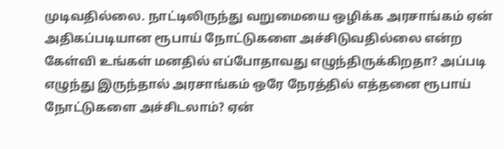முடிவதில்லை. நாட்டிலிருந்து வறுமையை ஒழிக்க அரசாங்கம் ஏன் அதிகப்படியான ரூபாய் நோட்டுகளை அச்சிடுவதில்லை என்ற கேள்வி உங்கள் மனதில் எப்போதாவது எழுந்திருக்கிறதா? அப்படி எழுந்து இருந்தால் அரசாங்கம் ஒரே நேரத்தில் எத்தனை ரூபாய் நோட்டுகளை அச்சிடலாம்? ஏன்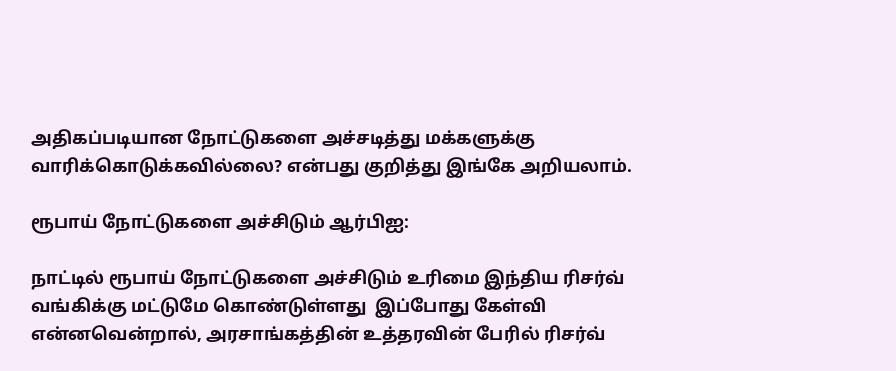அதிகப்படியான நோட்டுகளை அச்சடித்து மக்களுக்கு வாரிக்கொடுக்கவில்லை? என்பது குறித்து இங்கே அறியலாம்.

ரூபாய் நோட்டுகளை அச்சிடும் ஆர்பிஐ:

நாட்டில் ரூபாய் நோட்டுகளை அச்சிடும் உரிமை இந்திய ரிசர்வ் வங்கிக்கு மட்டுமே கொண்டுள்ளது  இப்போது கேள்வி என்னவென்றால், அரசாங்கத்தின் உத்தரவின் பேரில் ரிசர்வ்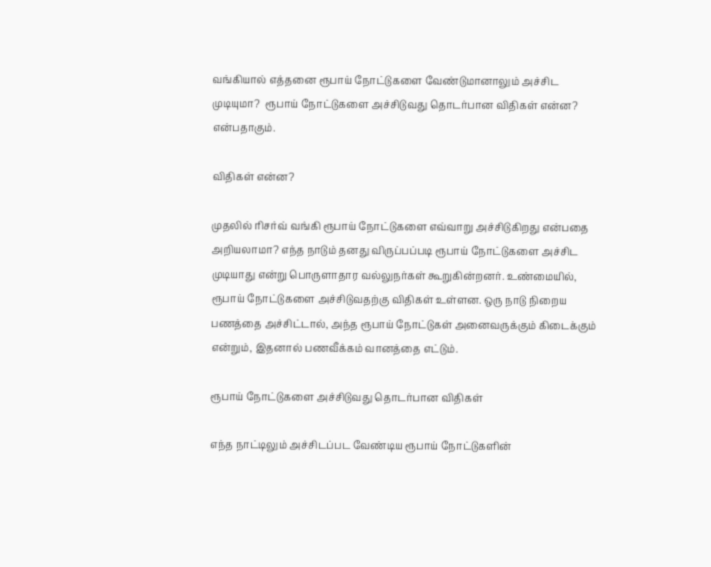வங்கியால் எத்தனை ரூபாய் நோட்டுகளை வேண்டுமானாலும் அச்சிட முடியுமா?  ரூபாய் நோட்டுகளை அச்சிடுவது தொடர்பான விதிகள் என்ன? என்பதாகும்.

விதிகள் என்ன?

முதலில் ரிசர்வ் வங்கி ரூபாய் நோட்டுகளை எவ்வாறு அச்சிடுகிறது என்பதை அறியலாமா? எந்த நாடும் தனது விருப்பப்படி ரூபாய் நோட்டுகளை அச்சிட முடியாது என்று பொருளாதார வல்லுநர்கள் கூறுகின்றனர். உண்மையில், ரூபாய் நோட்டுகளை அச்சிடுவதற்கு விதிகள் உள்ளன. ஒரு நாடு நிறைய பணத்தை அச்சிட்டால், அந்த ரூபாய் நோட்டுகள் அனைவருக்கும் கிடைக்கும் என்றும், இதனால் பணவீக்கம் வானத்தை எட்டும்.

ரூபாய் நோட்டுகளை அச்சிடுவது தொடர்பான விதிகள்

எந்த நாட்டிலும் அச்சிடப்பட வேண்டிய ரூபாய் நோட்டுகளின்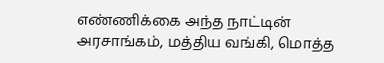எண்ணிக்கை அந்த நாட்டின் அரசாங்கம், மத்திய வங்கி, மொத்த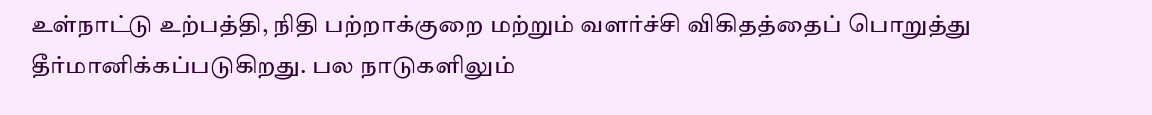உள்நாட்டு உற்பத்தி, நிதி பற்றாக்குறை மற்றும் வளர்ச்சி விகிதத்தைப் பொறுத்து தீர்மானிக்கப்படுகிறது. பல நாடுகளிலும்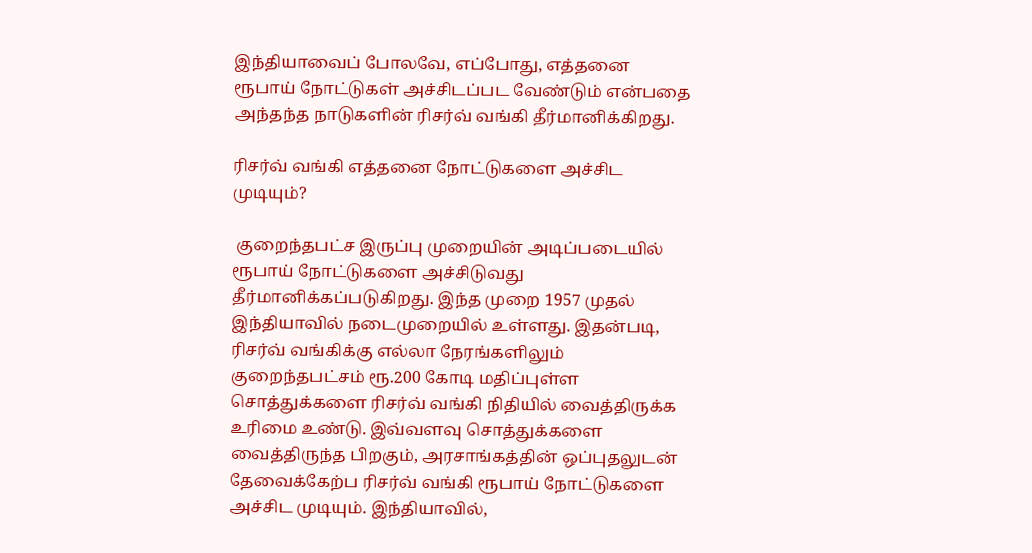இந்தியாவைப் போலவே, எப்போது, எத்தனை ரூபாய் நோட்டுகள் அச்சிடப்பட வேண்டும் என்பதை அந்தந்த நாடுகளின் ரிசர்வ் வங்கி தீர்மானிக்கிறது.

ரிசர்வ் வங்கி எத்தனை நோட்டுகளை அச்சிட முடியும்?

 குறைந்தபட்ச இருப்பு முறையின் அடிப்படையில் ரூபாய் நோட்டுகளை அச்சிடுவது தீர்மானிக்கப்படுகிறது. இந்த முறை 1957 முதல் இந்தியாவில் நடைமுறையில் உள்ளது. இதன்படி, ரிசர்வ் வங்கிக்கு எல்லா நேரங்களிலும் குறைந்தபட்சம் ரூ.200 கோடி மதிப்புள்ள சொத்துக்களை ரிசர்வ் வங்கி நிதியில் வைத்திருக்க உரிமை உண்டு. இவ்வளவு சொத்துக்களை வைத்திருந்த பிறகும், அரசாங்கத்தின் ஒப்புதலுடன் தேவைக்கேற்ப ரிசர்வ் வங்கி ரூபாய் நோட்டுகளை அச்சிட முடியும். இந்தியாவில்,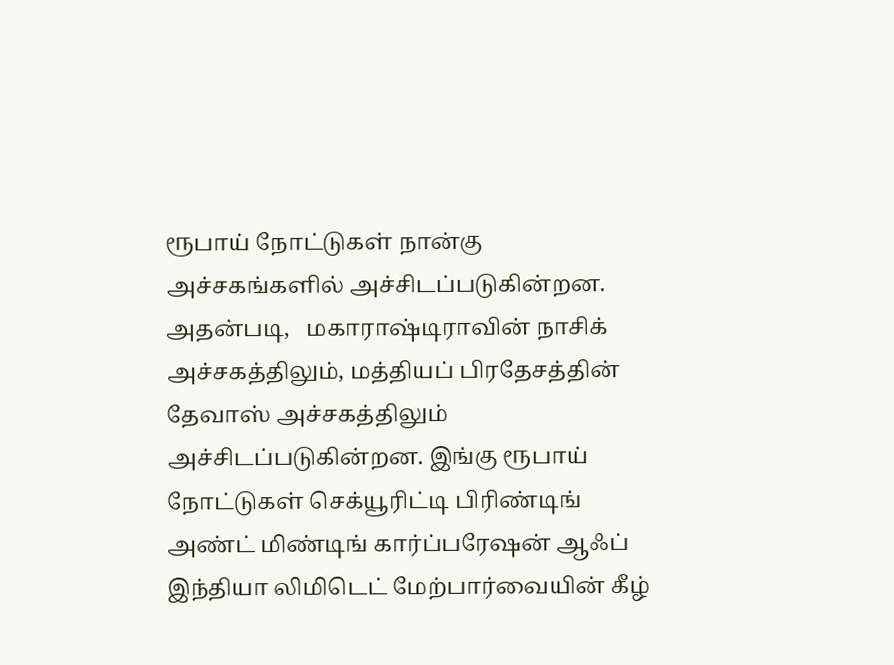ரூபாய் நோட்டுகள் நான்கு அச்சகங்களில் அச்சிடப்படுகின்றன. அதன்படி,   மகாராஷ்டிராவின் நாசிக் அச்சகத்திலும், மத்தியப் பிரதேசத்தின் தேவாஸ் அச்சகத்திலும் அச்சிடப்படுகின்றன. இங்கு ரூபாய் நோட்டுகள் செக்யூரிட்டி பிரிண்டிங் அண்ட் மிண்டிங் கார்ப்பரேஷன் ஆஃப் இந்தியா லிமிடெட் மேற்பார்வையின் கீழ்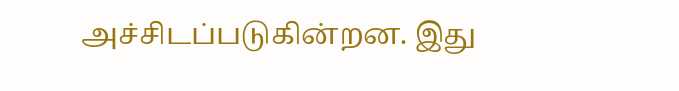அச்சிடப்படுகின்றன. இது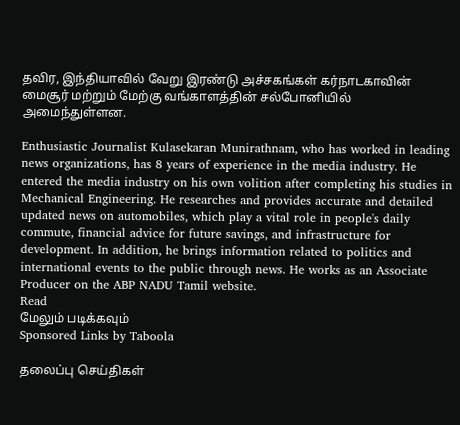தவிர, இந்தியாவில் வேறு இரண்டு அச்சகங்கள் கர்நாடகாவின் மைசூர் மற்றும் மேற்கு வங்காளத்தின் சல்போனியில் அமைந்துள்ளன.

Enthusiastic Journalist Kulasekaran Munirathnam, who has worked in leading news organizations, has 8 years of experience in the media industry. He entered the media industry on his own volition after completing his studies in Mechanical Engineering. He researches and provides accurate and detailed updated news on automobiles, which play a vital role in people's daily commute, financial advice for future savings, and infrastructure for development. In addition, he brings information related to politics and international events to the public through news. He works as an Associate Producer on the ABP NADU Tamil website.
Read
மேலும் படிக்கவும்
Sponsored Links by Taboola

தலைப்பு செய்திகள்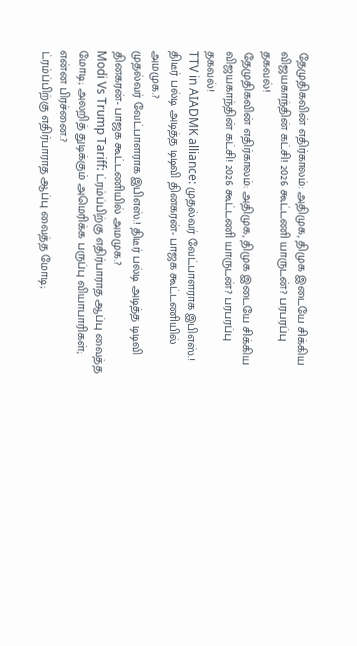தேமுதிகவின் எதிர்காலம்: அதிமுக, திமுக இடையே சிக்கிய விஜயகாந்தின் கட்சி! 2026 கூட்டணி யாருடன்? பரபரப்பு தகவல்!
தேமுதிகவின் எதிர்காலம்: அதிமுக, திமுக இடையே சிக்கிய விஜயகாந்தின் கட்சி! 2026 கூட்டணி யாருடன்? பரபரப்பு தகவல்!
TTV in AIADMK alliance: முதல்வர் வேட்பாளராக இபிஎஸ்.! திடீர் பல்டி அடித்த டிடிவி தினகரன்- பாஜக கூட்டணியில் அமமுக.?
முதல்வர் வேட்பாளராக இபிஎஸ்.! திடீர் பல்டி அடித்த டிடிவி தினகரன்- பாஜக கூட்டணியில் அமமுக.?
Modi Vs Trump Tariff: ட்ரம்ப்பிற்கு எதிர்பாராத ஆப்பு வைத்த மோடி; அலறித் துடிக்கும் அமெரிக்க பருப்பு வியாபாரிகள்; என்ன பிரச்னை.?
ட்ரம்ப்பிற்கு எதிர்பாராத ஆப்பு வைத்த மோடி;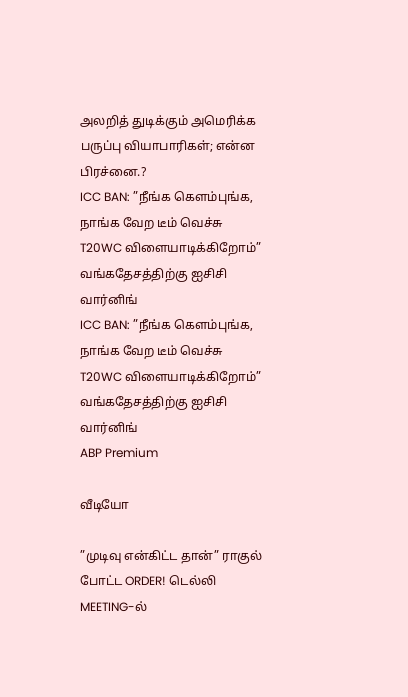அலறித் துடிக்கும் அமெரிக்க பருப்பு வியாபாரிகள்; என்ன பிரச்னை.?
ICC BAN: ”நீங்க கெளம்புங்க, நாங்க வேற டீம் வெச்சு T20WC விளையாடிக்கிறோம்” வங்கதேசத்திற்கு ஐசிசி வார்னிங்
ICC BAN: ”நீங்க கெளம்புங்க, நாங்க வேற டீம் வெச்சு T20WC விளையாடிக்கிறோம்” வங்கதேசத்திற்கு ஐசிசி வார்னிங்
ABP Premium

வீடியோ

”முடிவு என்கிட்ட தான்” ராகுல் போட்ட ORDER! டெல்லி MEETING-ல்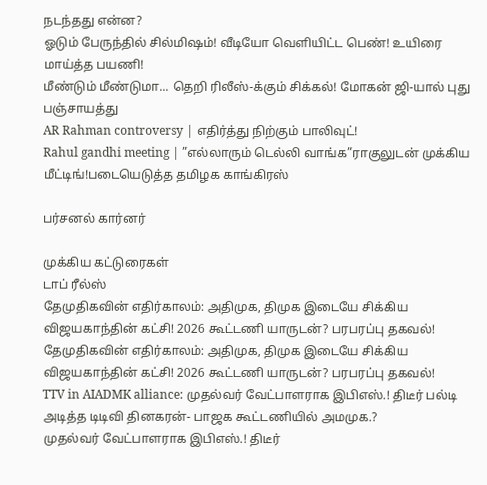நடந்தது என்ன?
ஓடும் பேருந்தில் சில்மிஷம்! வீடியோ வெளியிட்ட பெண்! உயிரை மாய்த்த பயணி!
மீண்டும் மீண்டுமா... தெறி ரிலீஸ்-க்கும் சிக்கல்! மோகன் ஜி-யால் புது பஞ்சாயத்து
AR Rahman controversy | எதிர்த்து நிற்கும் பாலிவுட்!
Rahul gandhi meeting | ”எல்லாரும் டெல்லி வாங்க”ராகுலுடன் முக்கிய மீட்டிங்!படையெடுத்த தமிழக காங்கிரஸ்

பர்சனல் கார்னர்

முக்கிய கட்டுரைகள்
டாப் ரீல்ஸ்
தேமுதிகவின் எதிர்காலம்: அதிமுக, திமுக இடையே சிக்கிய விஜயகாந்தின் கட்சி! 2026 கூட்டணி யாருடன்? பரபரப்பு தகவல்!
தேமுதிகவின் எதிர்காலம்: அதிமுக, திமுக இடையே சிக்கிய விஜயகாந்தின் கட்சி! 2026 கூட்டணி யாருடன்? பரபரப்பு தகவல்!
TTV in AIADMK alliance: முதல்வர் வேட்பாளராக இபிஎஸ்.! திடீர் பல்டி அடித்த டிடிவி தினகரன்- பாஜக கூட்டணியில் அமமுக.?
முதல்வர் வேட்பாளராக இபிஎஸ்.! திடீர்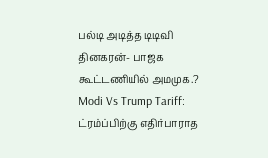பல்டி அடித்த டிடிவி தினகரன்- பாஜக கூட்டணியில் அமமுக.?
Modi Vs Trump Tariff: ட்ரம்ப்பிற்கு எதிர்பாராத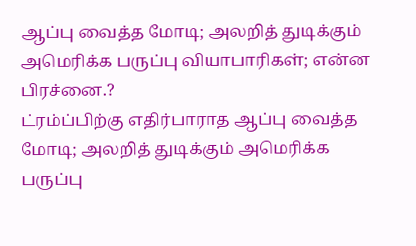ஆப்பு வைத்த மோடி; அலறித் துடிக்கும் அமெரிக்க பருப்பு வியாபாரிகள்; என்ன பிரச்னை.?
ட்ரம்ப்பிற்கு எதிர்பாராத ஆப்பு வைத்த மோடி; அலறித் துடிக்கும் அமெரிக்க பருப்பு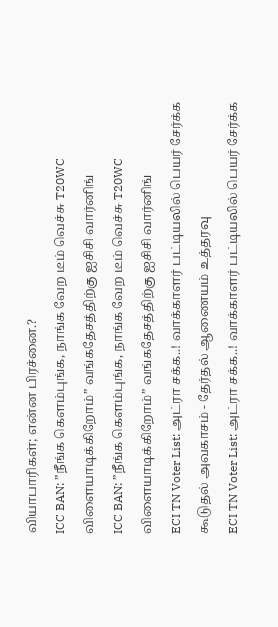வியாபாரிகள்; என்ன பிரச்னை.?
ICC BAN: ”நீங்க கெளம்புங்க, நாங்க வேற டீம் வெச்சு T20WC விளையாடிக்கிறோம்” வங்கதேசத்திற்கு ஐசிசி வார்னிங்
ICC BAN: ”நீங்க கெளம்புங்க, நாங்க வேற டீம் வெச்சு T20WC விளையாடிக்கிறோம்” வங்கதேசத்திற்கு ஐசிசி வார்னிங்
ECI TN Voter List: அட்ரா சக்க..! வாக்காளர் பட்டியலில் பெயர் சேர்க்க கூடுதல் அவகாசம் - தேர்தல் ஆணையம் உத்தரவு
ECI TN Voter List: அட்ரா சக்க..! வாக்காளர் பட்டியலில் பெயர் சேர்க்க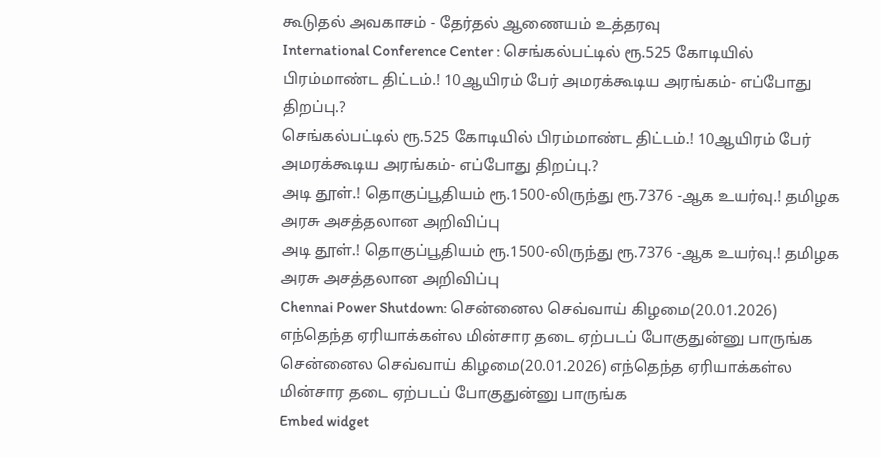கூடுதல் அவகாசம் - தேர்தல் ஆணையம் உத்தரவு
International Conference Center : செங்கல்பட்டில் ரூ.525 கோடியில் பிரம்மாண்ட திட்டம்.! 10ஆயிரம் பேர் அமரக்கூடிய அரங்கம்- எப்போது திறப்பு.?
செங்கல்பட்டில் ரூ.525 கோடியில் பிரம்மாண்ட திட்டம்.! 10ஆயிரம் பேர் அமரக்கூடிய அரங்கம்- எப்போது திறப்பு.?
அடி தூள்.! தொகுப்பூதியம் ரூ.1500-லிருந்து ரூ.7376 -ஆக உயர்வு.! தமிழக அரசு அசத்தலான அறிவிப்பு
அடி தூள்.! தொகுப்பூதியம் ரூ.1500-லிருந்து ரூ.7376 -ஆக உயர்வு.! தமிழக அரசு அசத்தலான அறிவிப்பு
Chennai Power Shutdown: சென்னைல செவ்வாய் கிழமை(20.01.2026) எந்தெந்த ஏரியாக்கள்ல மின்சார தடை ஏற்படப் போகுதுன்னு பாருங்க
சென்னைல செவ்வாய் கிழமை(20.01.2026) எந்தெந்த ஏரியாக்கள்ல மின்சார தடை ஏற்படப் போகுதுன்னு பாருங்க
Embed widget